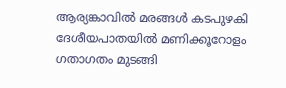ആര്യങ്കാവിൽ മരങ്ങൾ കടപുഴകി ദേശീയപാതയിൽ മണിക്കൂറോളം ഗതാഗതം മുടങ്ങി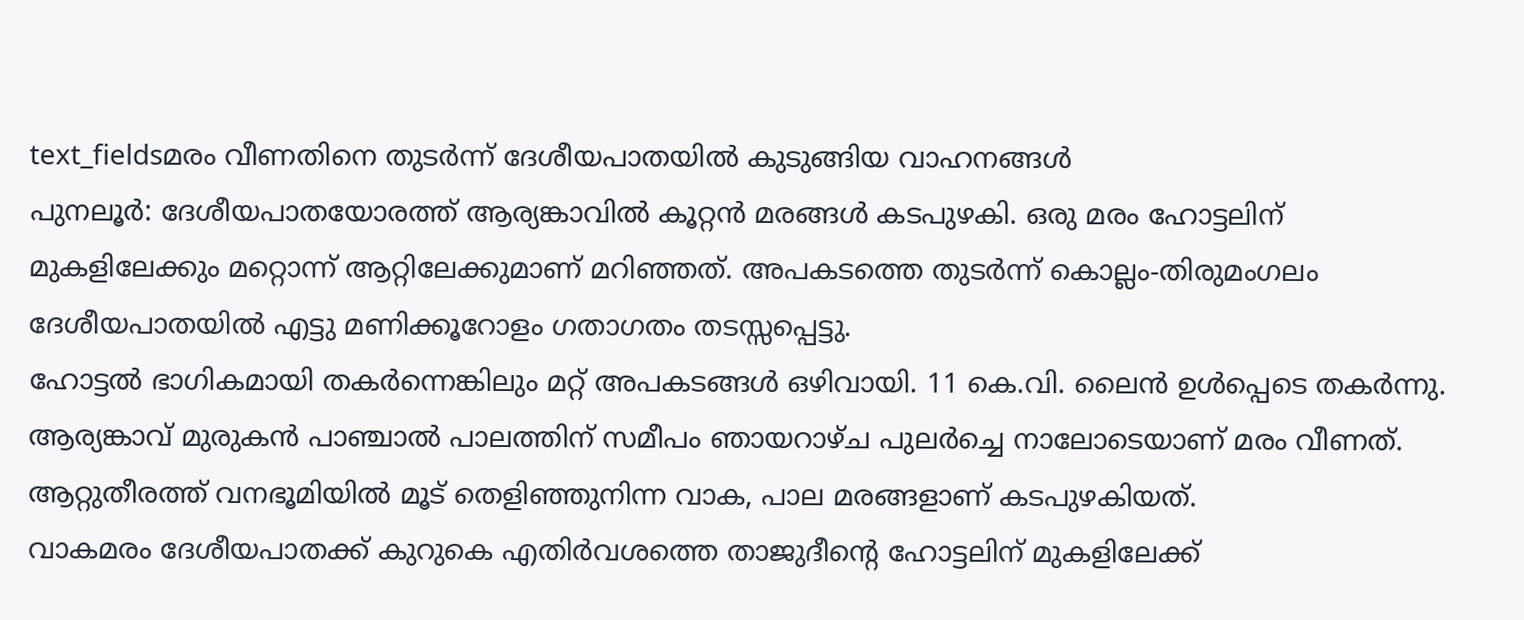text_fieldsമരം വീണതിനെ തുടർന്ന് ദേശീയപാതയിൽ കുടുങ്ങിയ വാഹനങ്ങൾ
പുനലൂർ: ദേശീയപാതയോരത്ത് ആര്യങ്കാവിൽ കൂറ്റൻ മരങ്ങൾ കടപുഴകി. ഒരു മരം ഹോട്ടലിന് മുകളിലേക്കും മറ്റൊന്ന് ആറ്റിലേക്കുമാണ് മറിഞ്ഞത്. അപകടത്തെ തുടർന്ന് കൊല്ലം-തിരുമംഗലം ദേശീയപാതയിൽ എട്ടു മണിക്കൂറോളം ഗതാഗതം തടസ്സപ്പെട്ടു.
ഹോട്ടൽ ഭാഗികമായി തകർന്നെങ്കിലും മറ്റ് അപകടങ്ങൾ ഒഴിവായി. 11 കെ.വി. ലൈൻ ഉൾപ്പെടെ തകർന്നു. ആര്യങ്കാവ് മുരുകൻ പാഞ്ചാൽ പാലത്തിന് സമീപം ഞായറാഴ്ച പുലർച്ചെ നാലോടെയാണ് മരം വീണത്. ആറ്റുതീരത്ത് വനഭൂമിയിൽ മൂട് തെളിഞ്ഞുനിന്ന വാക, പാല മരങ്ങളാണ് കടപുഴകിയത്.
വാകമരം ദേശീയപാതക്ക് കുറുകെ എതിർവശത്തെ താജുദീന്റെ ഹോട്ടലിന് മുകളിലേക്ക്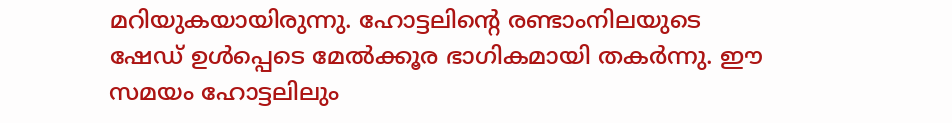മറിയുകയായിരുന്നു. ഹോട്ടലിന്റെ രണ്ടാംനിലയുടെ ഷേഡ് ഉൾപ്പെടെ മേൽക്കൂര ഭാഗികമായി തകർന്നു. ഈ സമയം ഹോട്ടലിലും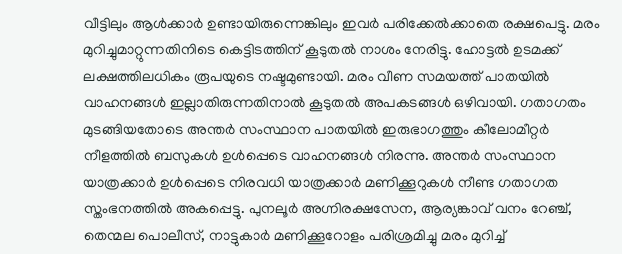വീട്ടിലും ആൾക്കാർ ഉണ്ടായിരുന്നെങ്കിലും ഇവർ പരിക്കേൽക്കാതെ രക്ഷപെട്ടു. മരം മുറിച്ചുമാറ്റുന്നതിനിടെ കെട്ടിടത്തിന് കൂടുതൽ നാശം നേരിട്ടു. ഹോട്ടൽ ഉടമക്ക് ലക്ഷത്തിലധികം രൂപയുടെ നഷ്ടമുണ്ടായി. മരം വീണ സമയത്ത് പാതയിൽ വാഹനങ്ങൾ ഇല്ലാതിരുന്നതിനാൽ കൂടുതൽ അപകടങ്ങൾ ഒഴിവായി. ഗതാഗതം മുടങ്ങിയതോടെ അന്തർ സംസ്ഥാന പാതയിൽ ഇരുഭാഗത്തും കീലോമീറ്റർ നീളത്തിൽ ബസുകൾ ഉൾപ്പെടെ വാഹനങ്ങൾ നിരന്നു. അന്തർ സംസ്ഥാന യാത്രക്കാർ ഉൾപ്പെടെ നിരവധി യാത്രക്കാർ മണിക്കൂറുകൾ നീണ്ട ഗതാഗത സ്തംഭനത്തിൽ അകപ്പെട്ടു. പുനലൂർ അഗ്നിരക്ഷസേന, ആര്യങ്കാവ് വനം റേഞ്ച്, തെന്മല പൊലീസ്, നാട്ടുകാർ മണിക്കൂറോളം പരിശ്രമിച്ചു മരം മുറിച്ച്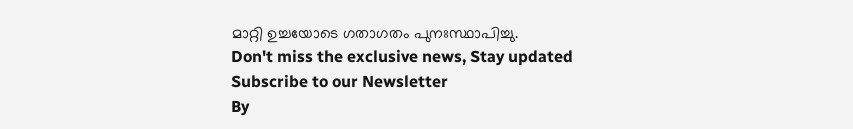മാറ്റി ഉച്ചയോടെ ഗതാഗതം പുനഃസ്ഥാപിച്ചു.
Don't miss the exclusive news, Stay updated
Subscribe to our Newsletter
By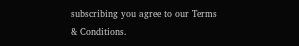subscribing you agree to our Terms & Conditions.